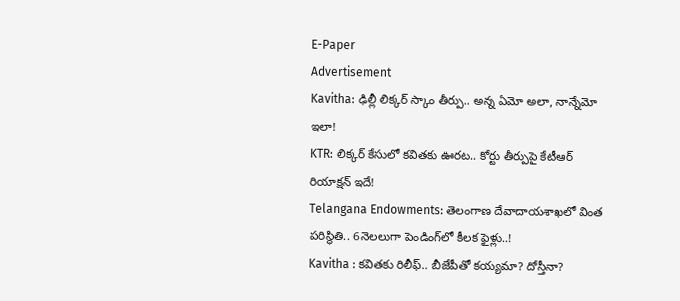E-Paper
Advertisement
Kavitha: ఢిల్లీ లిక్కర్ స్కాం తీర్పు.. అన్న ఏమో అలా, నాన్నేమో ఇలా!
KTR: లిక్కర్ కేసులో కవితకు ఊరట.. కోర్టు తీర్పుపై కేటీఆర్ రియాక్షన్ ఇదే!
Telangana Endowments: తెలంగాణ దేవాదాయశాఖలో వింత పరిస్థితి.. 6నెలలుగా పెండింగ్‌లో కీలక ఫైళ్లు..!
Kavitha : కవితకు రిలీఫ్.. బీజేపీతో కయ్యమా? దోస్తీనా?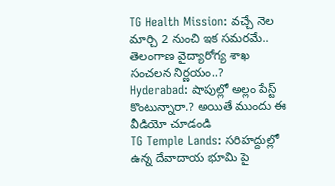TG Health Mission: వచ్చే నెల మార్చి 2 నుంచి ఇక సమరమే.. తెలంగాణ వైద్యారోగ్య శాఖ సంచలన నిర్ణయం..?
Hyderabad: షాపుల్లో అల్లం పేస్ట్ కొంటున్నారా.? అయితే ముందు ఈ  వీడియో చూడండి
TG Temple Lands: సరిహద్దుల్లో ఉన్న దేవాదాయ భూమి పై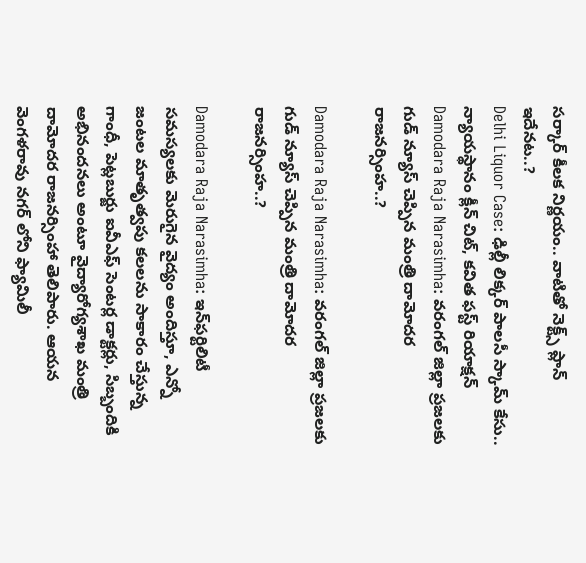సర్కార్ కీలక నిర్ణయం.. వాటితో నెక్ట్స్ ప్లాన్ ఇదేనట..?
Delhi Liquor Case: ఢిల్లీ లిక్కర్ పాలసీ స్కామ్ కేసు.. న్యాయస్థానం క్లీన్ చిట్, కవిత ఫస్ట్ రియాక్షన్
Damodara Raja Narasimha: వరంగల్ జిల్లా ప్రజలకు గుడ్ న్యూస్ చెప్పిన మంత్రి దామోదర రాజనర్సింహ..?

Damodara Raja Narasimha: వరంగల్ జిల్లా ప్రజలకు గుడ్ న్యూస్ చెప్పిన మంత్రి దామోదర రాజనర్సింహ..?

Damodara Raja Narasimha: ఇన్‌ఫర్టిలిటీ సమస్యలకు మెరుగైన వైద్యం అందిస్తూ, ఎన్నో జంటల మాతృత్వపు కలలను సాకారం చేస్తున్న గాంధీ, పెట్లబుర్జు ఐవీఎఫ్ సెంటర్ల డాక్టర్లు, సిబ్బందికి అభినందనలు అంటూ వైద్యారోగ్యశాఖ మంత్రి దామోదర రాజనర్సింహా తెలిపారు. ఆయన వెంగళరావు నగర్ లోని ఫ్యామిలీ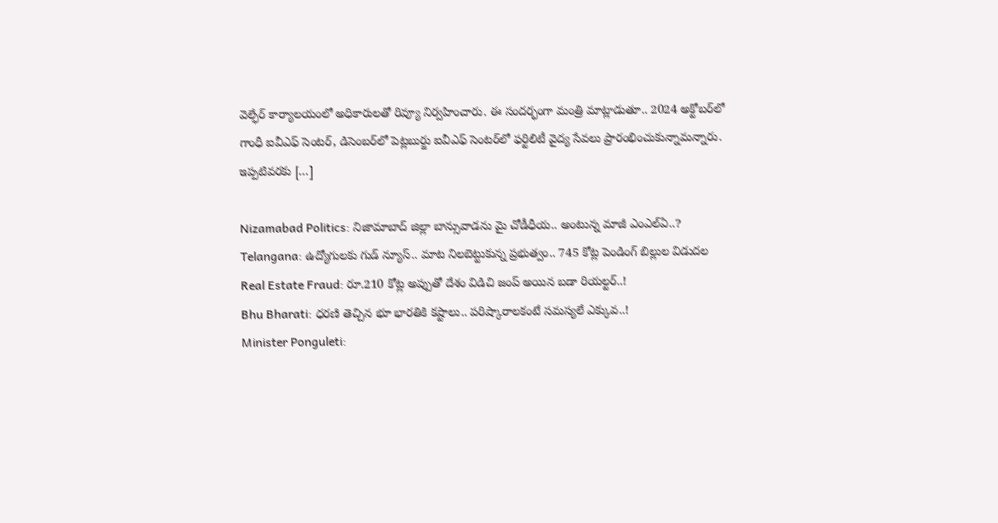వెల్ఫేర్ కార్యాలయంలో అధికారులతో రివ్యూ నిర్వహించారు. ఈ సందర్భంగా మంత్రి మాట్లాడుతూ.. 2024 అక్టోబర్‌లో గాంధీ ఐవీఎఫ్ సెంటర్‌, డిసెంబర్‌లో పెట్లబుర్జు ఐవీఎఫ్ సెంటర్‌లో ఫర్టిలిటీ వైద్య సేవలు ప్రారంభించుకున్నామన్నారు. ఇప్పటివరకు […]

Nizamabad Politics: నిజామాబాద్ జిల్లా బాన్సువాడను మై చోడీధీయ.. అంటున్న మాజీ ఎంఎల్ఏ..?
Telangana: ఉద్యోగులకు గుడ్ న్యూస్.. మాట నిలబెట్టుకున్న ప్రభుత్వం.. 745 కోట్ల పెండింగ్ బిల్లుల విడుదల
Real Estate Fraud: రూ.210 కోట్ల అప్పుతో దేశం విడిచి జంప్ అయిన బడా రియల్టర్..!
Bhu Bharati: ధరణి తెచ్చిన భూ భారతికి కష్టాలు.. పరిష్కారాలకంటే సమస్యలే ఎక్కువ..!
Minister Ponguleti: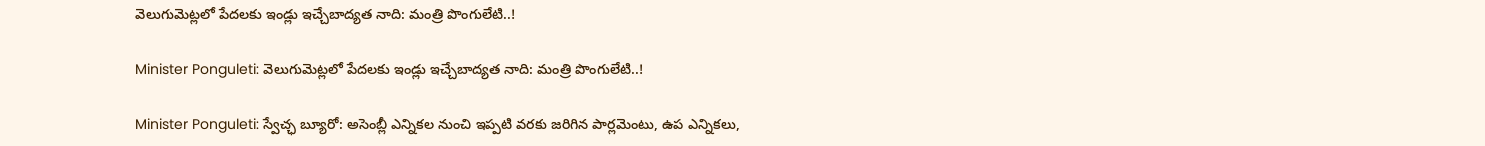వెలుగుమెట్ల‌లో పేదలకు ఇండ్లు ఇచ్చేబాద్యత నాది: మంత్రి పొంగులేటి..!

Minister Ponguleti: వెలుగుమెట్ల‌లో పేదలకు ఇండ్లు ఇచ్చేబాద్యత నాది: మంత్రి పొంగులేటి..!

Minister Ponguleti: స్వేచ్ఛ బ్యూరో: అసెంబ్లీ ఎన్నిక‌ల నుంచి ఇప్ప‌టి వ‌ర‌కు జ‌రిగిన పార్ల‌మెంటు, ఉప ఎన్నిక‌లు,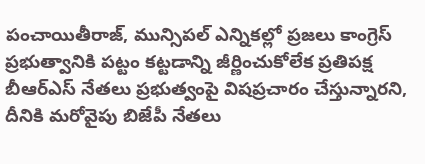పంచాయితీరాజ్, మున్సిప‌ల్ ఎన్నిక‌ల్లో ప్ర‌జ‌లు కాంగ్రెస్ ప్ర‌భుత్వానికి ప‌ట్టం క‌ట్ట‌డాన్ని జీర్ణించుకోలేక ప్ర‌తిప‌క్ష బీఆర్ఎస్ నేత‌లు ప్ర‌భుత్వంపై విష‌ప్ర‌చారం చేస్తున్నార‌ని, దీనికి మ‌రోవైపు బిజేపీ నేత‌లు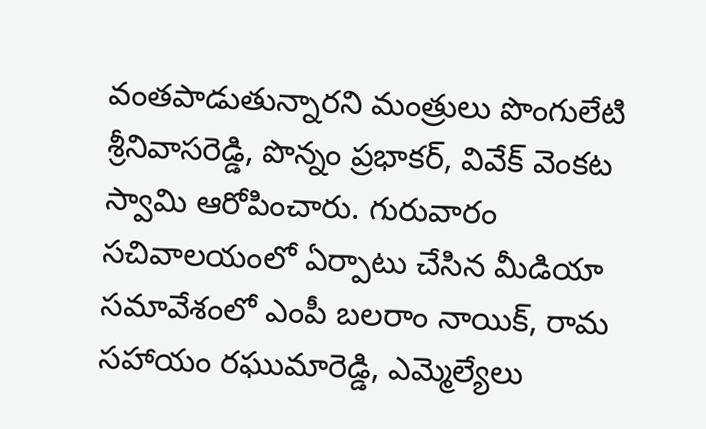వంత‌పాడుతున్నార‌ని మంత్రులు పొంగులేటి శ్రీ‌నివాస‌రెడ్డి, పొన్నం ప్ర‌భాక‌ర్‌, వివేక్ వెంక‌ట స్వామి ఆరోపించారు. గురువారం స‌చివాల‌యంలో ఏర్పాటు చేసిన మీడియా స‌మావేశంలో ఎంపీ బ‌ల‌రాం నాయిక్‌, రామ స‌హాయం ర‌ఘుమారెడ్డి, ఎమ్మెల్యేలు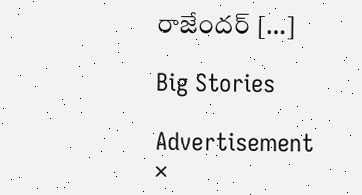రాజేంద‌ర్ […]

Big Stories

Advertisement
×